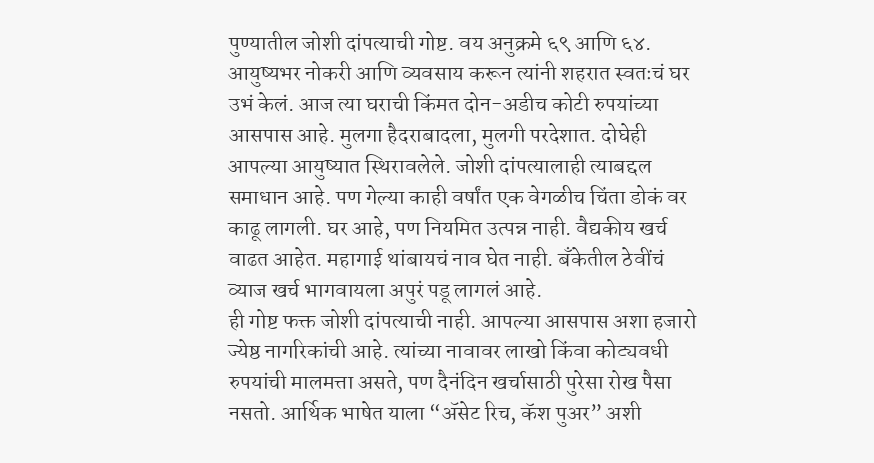पुण्यातील जोशी दांपत्याची गोष्ट. वय अनुक्रमे ६९ आणि ६४. आयुष्यभर नोकरी आणि व्यवसाय करून त्यांनी शहरात स्वतःचं घर उभं केलं. आज त्या घराची किंमत दोन-अडीच कोटी रुपयांच्या आसपास आहे. मुलगा हैदराबादला, मुलगी परदेशात. दोघेही आपल्या आयुष्यात स्थिरावलेले. जोशी दांपत्यालाही त्याबद्दल समाधान आहे. पण गेल्या काही वर्षांत एक वेगळीच चिंता डोकं वर काढू लागली. घर आहे, पण नियमित उत्पन्न नाही. वैद्यकीय खर्च वाढत आहेत. महागाई थांबायचं नाव घेत नाही. बँकेतील ठेवींचं व्याज खर्च भागवायला अपुरं पडू लागलं आहे.
ही गोष्ट फक्त जोशी दांपत्याची नाही. आपल्या आसपास अशा हजारो ज्येष्ठ नागरिकांची आहे. त्यांच्या नावावर लाखो किंवा कोट्यवधी रुपयांची मालमत्ता असते, पण दैनंदिन खर्चासाठी पुरेसा रोख पैसा नसतो. आर्थिक भाषेत याला “ॲसेट रिच, कॅश पुअर” अशी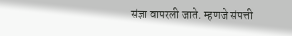संज्ञा वापरली जाते. म्हणजे संपत्ती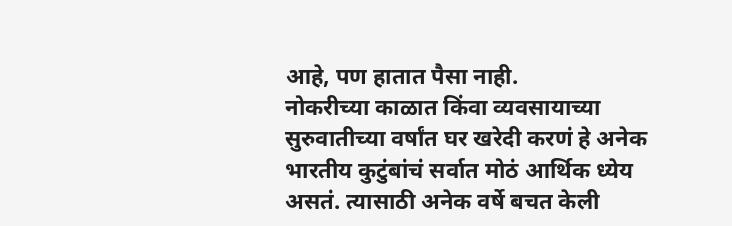आहे, पण हातात पैसा नाही.
नोकरीच्या काळात किंवा व्यवसायाच्या सुरुवातीच्या वर्षांत घर खरेदी करणं हे अनेक भारतीय कुटुंबांचं सर्वात मोठं आर्थिक ध्येय असतं. त्यासाठी अनेक वर्षे बचत केली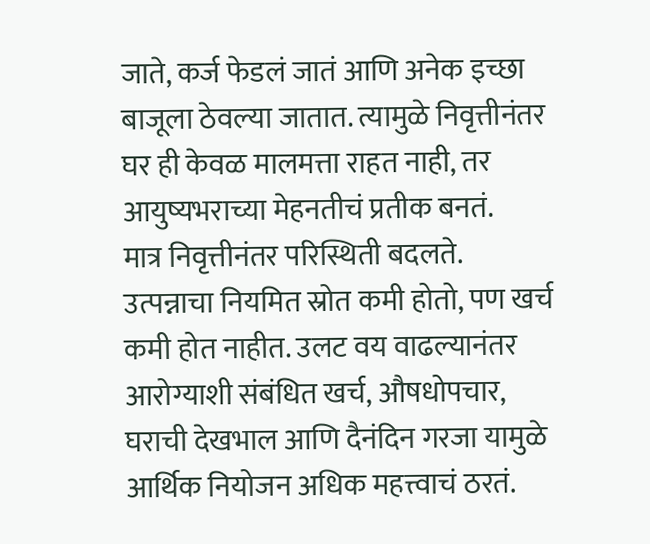जाते, कर्ज फेडलं जातं आणि अनेक इच्छा बाजूला ठेवल्या जातात. त्यामुळे निवृत्तीनंतर घर ही केवळ मालमत्ता राहत नाही, तर आयुष्यभराच्या मेहनतीचं प्रतीक बनतं.
मात्र निवृत्तीनंतर परिस्थिती बदलते. उत्पन्नाचा नियमित स्रोत कमी होतो, पण खर्च कमी होत नाहीत. उलट वय वाढल्यानंतर आरोग्याशी संबंधित खर्च, औषधोपचार, घराची देखभाल आणि दैनंदिन गरजा यामुळे आर्थिक नियोजन अधिक महत्त्वाचं ठरतं.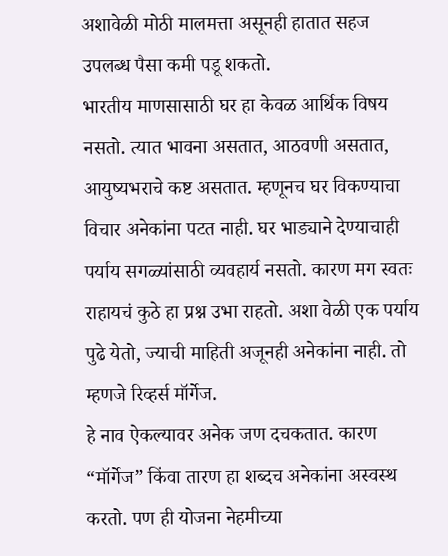अशावेळी मोठी मालमत्ता असूनही हातात सहज उपलब्ध पैसा कमी पडू शकतो.
भारतीय माणसासाठी घर हा केवळ आर्थिक विषय नसतो. त्यात भावना असतात, आठवणी असतात, आयुष्यभराचे कष्ट असतात. म्हणूनच घर विकण्याचा विचार अनेकांना पटत नाही. घर भाड्याने देण्याचाही पर्याय सगळ्यांसाठी व्यवहार्य नसतो. कारण मग स्वतः राहायचं कुठे हा प्रश्न उभा राहतो. अशा वेळी एक पर्याय पुढे येतो, ज्याची माहिती अजूनही अनेकांना नाही. तो म्हणजे रिव्हर्स मॉर्गेज.
हे नाव ऐकल्यावर अनेक जण दचकतात. कारण “मॉर्गेज” किंवा तारण हा शब्दच अनेकांना अस्वस्थ करतो. पण ही योजना नेहमीच्या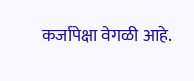कर्जापेक्षा वेगळी आहे.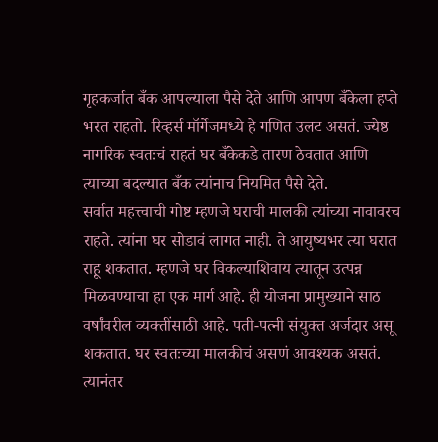गृहकर्जात बँक आपल्याला पैसे देते आणि आपण बँकेला हप्ते भरत राहतो. रिव्हर्स मॉर्गेजमध्ये हे गणित उलट असतं. ज्येष्ठ नागरिक स्वतःचं राहतं घर बँकेकडे तारण ठेवतात आणि त्याच्या बदल्यात बँक त्यांनाच नियमित पैसे देते.
सर्वात महत्त्वाची गोष्ट म्हणजे घराची मालकी त्यांच्या नावावरच राहते. त्यांना घर सोडावं लागत नाही. ते आयुष्यभर त्या घरात राहू शकतात. म्हणजे घर विकल्याशिवाय त्यातून उत्पन्न मिळवण्याचा हा एक मार्ग आहे. ही योजना प्रामुख्याने साठ वर्षांवरील व्यक्तींसाठी आहे. पती-पत्नी संयुक्त अर्जदार असू शकतात. घर स्वतःच्या मालकीचं असणं आवश्यक असतं. त्यानंतर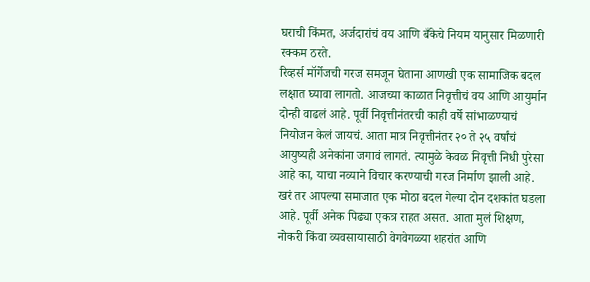घराची किंमत, अर्जदारांचं वय आणि बँकेचे नियम यानुसार मिळणारी रक्कम ठरते.
रिव्हर्स मॉर्गेजची गरज समजून घेताना आणखी एक सामाजिक बदल लक्षात घ्यावा लागतो. आजच्या काळात निवृत्तीचं वय आणि आयुर्मान दोन्ही वाढलं आहे. पूर्वी निवृत्तीनंतरची काही वर्षे सांभाळण्याचं नियोजन केलं जायचं. आता मात्र निवृत्तीनंतर २० ते २५ वर्षांचं आयुष्यही अनेकांना जगावं लागतं. त्यामुळे केवळ निवृत्ती निधी पुरेसा आहे का, याचा नव्याने विचार करण्याची गरज निर्माण झाली आहे.
खरं तर आपल्या समाजात एक मोठा बदल गेल्या दोन दशकांत घडला आहे. पूर्वी अनेक पिढ्या एकत्र राहत असत. आता मुलं शिक्षण, नोकरी किंवा व्यवसायासाठी वेगवेगळ्या शहरांत आणि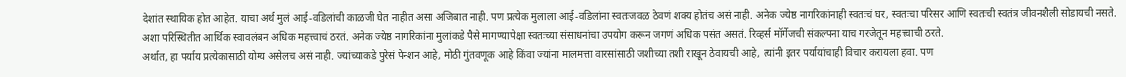देशांत स्थायिक होत आहेत. याचा अर्थ मुलं आई-वडिलांची काळजी घेत नाहीत असा अजिबात नाही. पण प्रत्येक मुलाला आई-वडिलांना स्वतःजवळ ठेवणं शक्य होतंच असं नाही. अनेक ज्येष्ठ नागरिकांनाही स्वतःचं घर, स्वतःचा परिसर आणि स्वतःची स्वतंत्र जीवनशैली सोडायची नसते.
अशा परिस्थितीत आर्थिक स्वावलंबन अधिक महत्त्वाचं ठरतं. अनेक ज्येष्ठ नागरिकांना मुलांकडे पैसे मागण्यापेक्षा स्वतःच्या संसाधनांचा उपयोग करून जगणं अधिक पसंत असतं. रिव्हर्स मॉर्गेजची संकल्पना याच गरजेतून महत्त्वाची ठरते.
अर्थात, हा पर्याय प्रत्येकासाठी योग्य असेलच असं नाही. ज्यांच्याकडे पुरेसं पेन्शन आहे, मोठी गुंतवणूक आहे किंवा ज्यांना मालमत्ता वारसांसाठी जशीच्या तशी राखून ठेवायची आहे, त्यांनी इतर पर्यायांचाही विचार करायला हवा. पण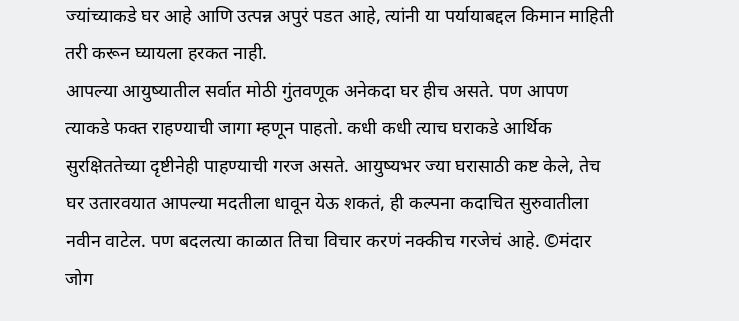ज्यांच्याकडे घर आहे आणि उत्पन्न अपुरं पडत आहे, त्यांनी या पर्यायाबद्दल किमान माहिती तरी करून घ्यायला हरकत नाही.
आपल्या आयुष्यातील सर्वात मोठी गुंतवणूक अनेकदा घर हीच असते. पण आपण त्याकडे फक्त राहण्याची जागा म्हणून पाहतो. कधी कधी त्याच घराकडे आर्थिक सुरक्षिततेच्या दृष्टीनेही पाहण्याची गरज असते. आयुष्यभर ज्या घरासाठी कष्ट केले, तेच घर उतारवयात आपल्या मदतीला धावून येऊ शकतं, ही कल्पना कदाचित सुरुवातीला नवीन वाटेल. पण बदलत्या काळात तिचा विचार करणं नक्कीच गरजेचं आहे. ©मंदार जोग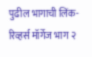पुढील भागाची लिंक- रिव्हर्स मॉर्गेज भाग २